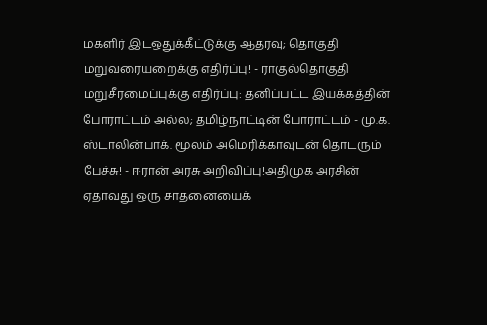மகளிர் இடஒதுக்கீட்டுக்கு ஆதரவு; தொகுதி மறுவரையறைக்கு எதிர்ப்பு! - ராகுல்தொகுதி மறுசீரமைப்புக்கு எதிர்ப்பு: தனிப்பட்ட இயக்கத்தின் போராட்டம் அல்ல; தமிழ்நாட்டின் போராட்டம் - மு.க. ஸ்டாலின்பாக். மூலம் அமெரிக்காவுடன் தொடரும் பேச்சு! - ஈரான் அரசு அறிவிப்பு!அதிமுக அரசின் ஏதாவது ஒரு சாதனையைக்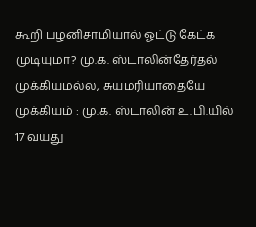கூறி பழனிசாமியால் ஓட்டு கேட்க முடியுமா? மு.க. ஸ்டாலின்தேர்தல் முக்கியமல்ல, சுயமரியாதையே முக்கியம் : மு.க. ஸ்டாலின் உ.பி.யில் 17 வயது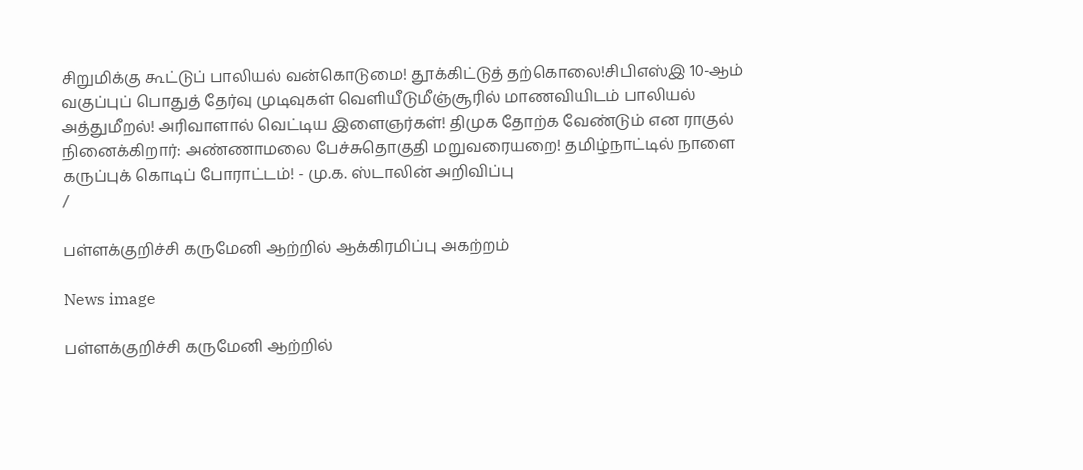சிறுமிக்கு கூட்டுப் பாலியல் வன்கொடுமை! தூக்கிட்டுத் தற்கொலை!சிபிஎஸ்இ 10-ஆம் வகுப்புப் பொதுத் தேர்வு முடிவுகள் வெளியீடுமீஞ்சூரில் மாணவியிடம் பாலியல் அத்துமீறல்! அரிவாளால் வெட்டிய இளைஞர்கள்! திமுக தோற்க வேண்டும் என ராகுல் நினைக்கிறார்: அண்ணாமலை பேச்சுதொகுதி மறுவரையறை! தமிழ்நாட்டில் நாளை கருப்புக் கொடிப் போராட்டம்! - மு.க. ஸ்டாலின் அறிவிப்பு
/

பள்ளக்குறிச்சி கருமேனி ஆற்றில் ஆக்கிரமிப்பு அகற்றம்

News image

பள்ளக்குறிச்சி கருமேனி ஆற்றில்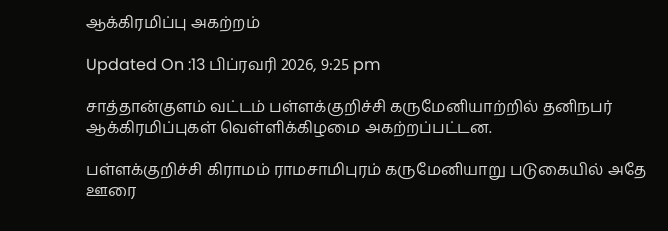ஆக்கிரமிப்பு அகற்றம்

Updated On :13 பிப்ரவரி 2026, 9:25 pm

சாத்தான்குளம் வட்டம் பள்ளக்குறிச்சி கருமேனியாற்றில் தனிநபர் ஆக்கிரமிப்புகள் வெள்ளிக்கிழமை அகற்றப்பட்டன.

பள்ளக்குறிச்சி கிராமம் ராமசாமிபுரம் கருமேனியாறு படுகையில் அதே ஊரை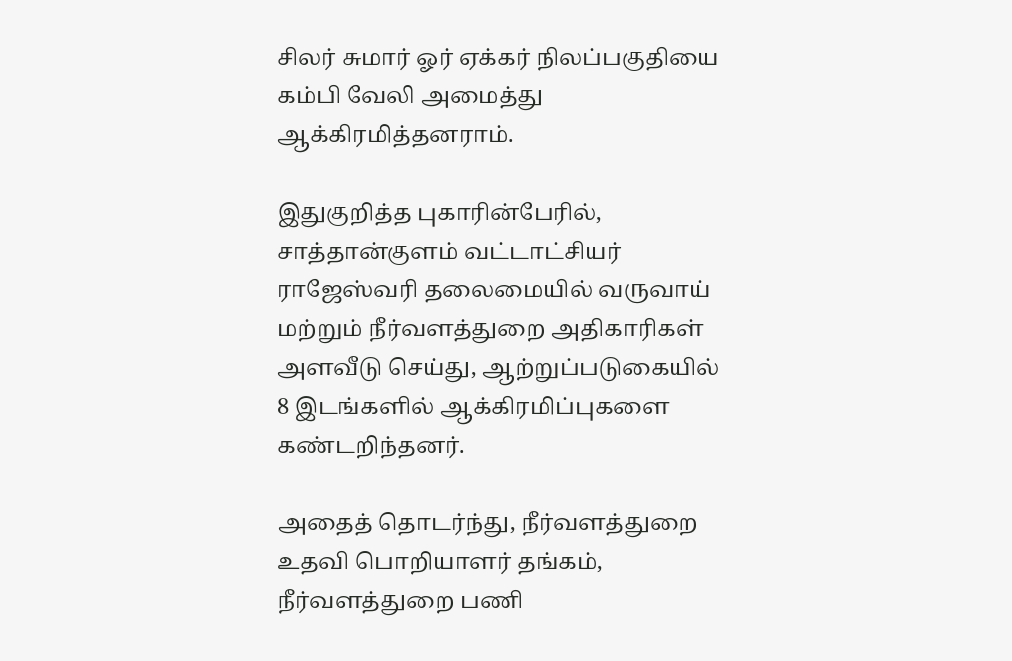சிலர் சுமார் ஓர் ஏக்கர் நிலப்பகுதியை கம்பி வேலி அமைத்து ஆக்கிரமித்தனராம்.

இதுகுறித்த புகாரின்பேரில், சாத்தான்குளம் வட்டாட்சியர் ராஜேஸ்வரி தலைமையில் வருவாய் மற்றும் நீர்வளத்துறை அதிகாரிகள் அளவீடு செய்து, ஆற்றுப்படுகையில் 8 இடங்களில் ஆக்கிரமிப்புகளை கண்டறிந்தனர்.

அதைத் தொடர்ந்து, நீர்வளத்துறை உதவி பொறியாளர் தங்கம், நீர்வளத்துறை பணி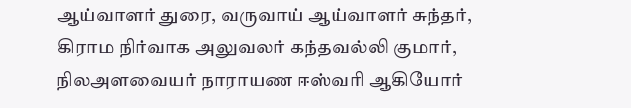ஆய்வாளர் துரை, வருவாய் ஆய்வாளர் சுந்தர், கிராம நிர்வாக அலுவலர் கந்தவல்லி குமார், நிலஅளவையர் நாராயண ஈஸ்வரி ஆகியோர்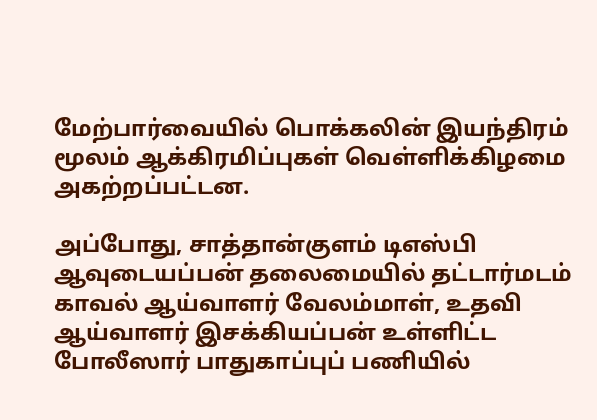மேற்பார்வையில் பொக்கலின் இயந்திரம் மூலம் ஆக்கிரமிப்புகள் வெள்ளிக்கிழமை அகற்றப்பட்டன.

அப்போது, சாத்தான்குளம் டிஎஸ்பி ஆவுடையப்பன் தலைமையில் தட்டார்மடம் காவல் ஆய்வாளர் வேலம்மாள், உதவி ஆய்வாளர் இசக்கியப்பன் உள்ளிட்ட போலீஸார் பாதுகாப்புப் பணியில்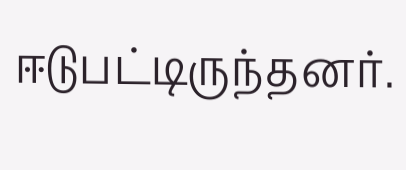ஈடுபட்டிருந்தனர்.